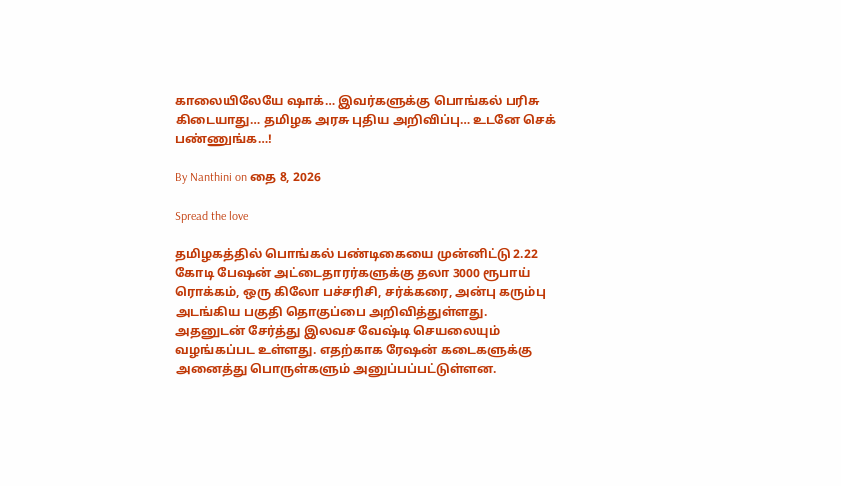காலையிலேயே ஷாக்… இவர்களுக்கு பொங்கல் பரிசு கிடையாது… தமிழக அரசு புதிய அறிவிப்பு… உடனே செக் பண்ணுங்க…!

By Nanthini on தை 8, 2026

Spread the love

தமிழகத்தில் பொங்கல் பண்டிகையை முன்னிட்டு 2.22 கோடி பேஷன் அட்டைதாரர்களுக்கு தலா 3000 ரூபாய் ரொக்கம், ஒரு கிலோ பச்சரிசி, சர்க்கரை, அன்பு கரும்பு அடங்கிய பகுதி தொகுப்பை அறிவித்துள்ளது. அதனுடன் சேர்த்து இலவச வேஷ்டி செயலையும் வழங்கப்பட உள்ளது. எதற்காக ரேஷன் கடைகளுக்கு அனைத்து பொருள்களும் அனுப்பப்பட்டுள்ளன.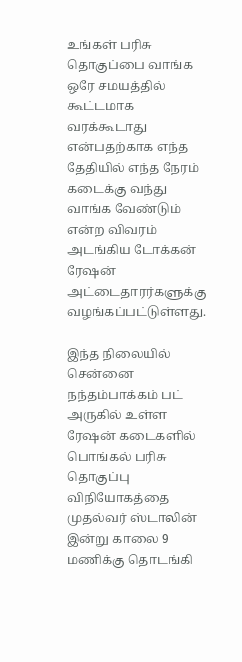உங்கள் பரிசு தொகுப்பை வாங்க ஒரே சமயத்தில் கூட்டமாக வரக்கூடாது என்பதற்காக எந்த தேதியில் எந்த நேரம் கடைக்கு வந்து வாங்க வேண்டும் என்ற விவரம் அடங்கிய டோக்கன் ரேஷன் அட்டைதாரர்களுக்கு வழங்கப்பட்டுள்ளது.

இந்த நிலையில் சென்னை நந்தம்பாக்கம் பட் அருகில் உள்ள ரேஷன் கடைகளில் பொங்கல் பரிசு தொகுப்பு விநியோகத்தை முதல்வர் ஸ்டாலின் இன்று காலை 9 மணிக்கு தொடங்கி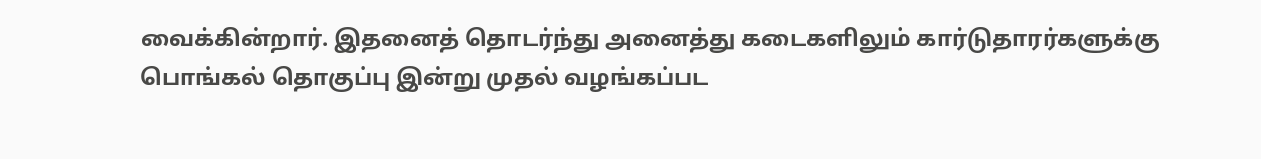வைக்கின்றார். இதனைத் தொடர்ந்து அனைத்து கடைகளிலும் கார்டுதாரர்களுக்கு பொங்கல் தொகுப்பு இன்று முதல் வழங்கப்பட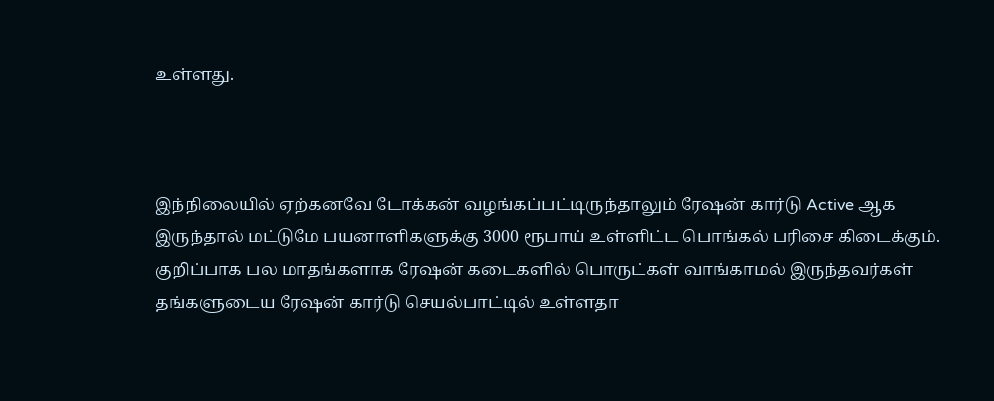உள்ளது.



இந்நிலையில் ஏற்கனவே டோக்கன் வழங்கப்பட்டிருந்தாலும் ரேஷன் கார்டு Active ஆக இருந்தால் மட்டுமே பயனாளிகளுக்கு 3000 ரூபாய் உள்ளிட்ட பொங்கல் பரிசை கிடைக்கும். குறிப்பாக பல மாதங்களாக ரேஷன் கடைகளில் பொருட்கள் வாங்காமல் இருந்தவர்கள் தங்களுடைய ரேஷன் கார்டு செயல்பாட்டில் உள்ளதா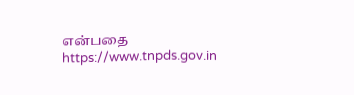என்பதை https://www.tnpds.gov.in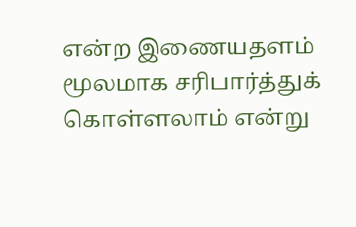என்ற இணையதளம் மூலமாக சரிபார்த்துக் கொள்ளலாம் என்று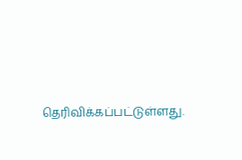தெரிவிக்கப்பட்டுள்ளது.